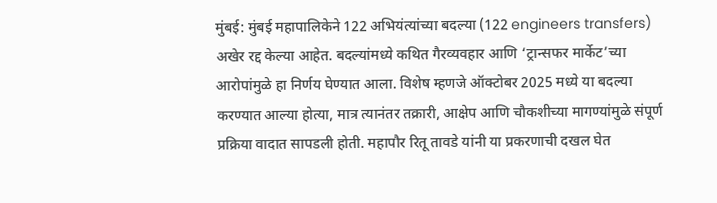मुंबई: मुंबई महापालिकेने 122 अभियंत्यांच्या बदल्या (122 engineers transfers) अखेर रद्द केल्या आहेत. बदल्यांमध्ये कथित गैरव्यवहार आणि ‘ट्रान्सफर मार्केट’च्या आरोपांमुळे हा निर्णय घेण्यात आला. विशेष म्हणजे ऑक्टोबर 2025 मध्ये या बदल्या करण्यात आल्या होत्या, मात्र त्यानंतर तक्रारी, आक्षेप आणि चौकशीच्या मागण्यांमुळे संपूर्ण प्रक्रिया वादात सापडली होती. महापौर रितू तावडे यांनी या प्रकरणाची दखल घेत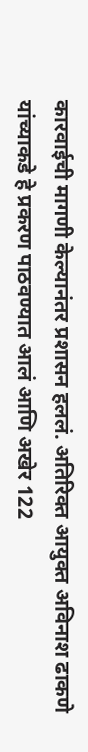कारवाईची मागणी केल्यानंतर प्रशासन हललं. अतिरिक्त आयुक्त अविनाश ढाकणे यांच्याकडे हे प्रकरण पाठवण्यात आलं आणि अखेर 122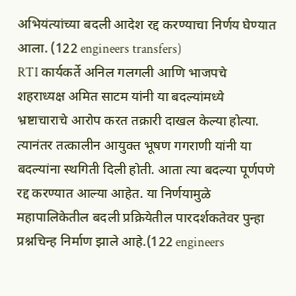अभियंत्यांच्या बदली आदेश रद्द करण्याचा निर्णय घेण्यात आला. (122 engineers transfers)
RTI कार्यकर्ते अनिल गलगली आणि भाजपचे शहराध्यक्ष अमित साटम यांनी या बदल्यांमध्ये भ्रष्टाचाराचे आरोप करत तक्रारी दाखल केल्या होत्या. त्यानंतर तत्कालीन आयुक्त भूषण गगराणी यांनी या बदल्यांना स्थगिती दिली होती. आता त्या बदल्या पूर्णपणे रद्द करण्यात आल्या आहेत. या निर्णयामुळे महापालिकेतील बदली प्रक्रियेतील पारदर्शकतेवर पुन्हा प्रश्नचिन्ह निर्माण झाले आहे.(122 engineers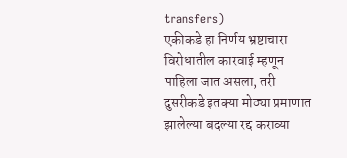transfers)
एकीकडे हा निर्णय भ्रष्टाचारा विरोधातील कारवाई म्हणून पाहिला जात असला, तरी दुसरीकडे इतक्या मोठ्या प्रमाणात झालेल्या बदल्या रद्द कराव्या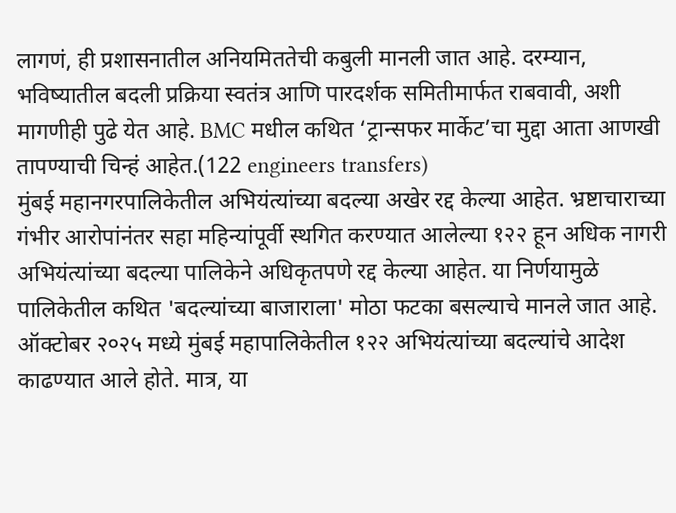लागणं, ही प्रशासनातील अनियमिततेची कबुली मानली जात आहे. दरम्यान, भविष्यातील बदली प्रक्रिया स्वतंत्र आणि पारदर्शक समितीमार्फत राबवावी, अशी मागणीही पुढे येत आहे. BMC मधील कथित ‘ट्रान्सफर मार्केट’चा मुद्दा आता आणखी तापण्याची चिन्हं आहेत.(122 engineers transfers)
मुंबई महानगरपालिकेतील अभियंत्यांच्या बदल्या अखेर रद्द केल्या आहेत. भ्रष्टाचाराच्या गंभीर आरोपांनंतर सहा महिन्यांपूर्वी स्थगित करण्यात आलेल्या १२२ हून अधिक नागरी अभियंत्यांच्या बदल्या पालिकेने अधिकृतपणे रद्द केल्या आहेत. या निर्णयामुळे पालिकेतील कथित 'बदल्यांच्या बाजाराला' मोठा फटका बसल्याचे मानले जात आहे.
ऑक्टोबर २०२५ मध्ये मुंबई महापालिकेतील १२२ अभियंत्यांच्या बदल्यांचे आदेश काढण्यात आले होते. मात्र, या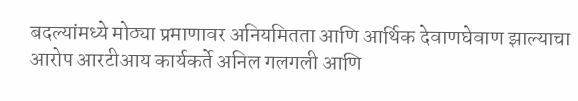बदल्यांमध्ये मोठ्या प्रमाणावर अनियमितता आणि आर्थिक देवाणघेवाण झाल्याचा आरोप आरटीआय कार्यकर्ते अनिल गलगली आणि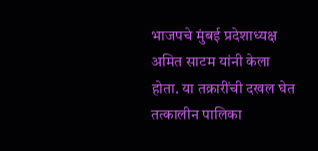भाजपचे मुंबई प्रदेशाध्यक्ष अमित साटम यांनी केला होता. या तक्रारींची दखल घेत तत्कालीन पालिका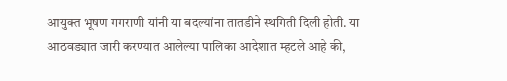आयुक्त भूषण गगराणी यांनी या बदल्यांना तातडीने स्थगिती दिली होती. या आठवड्यात जारी करण्यात आलेल्या पालिका आदेशात म्हटले आहे की,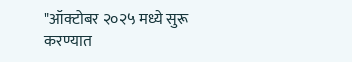"ऑक्टोबर २०२५ मध्ये सुरू करण्यात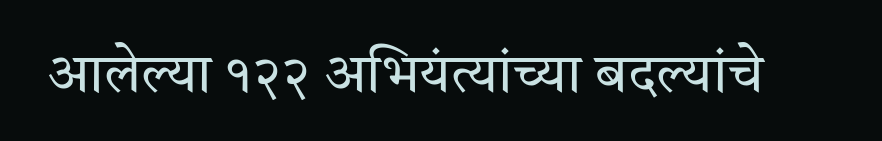आलेल्या १२२ अभियंत्यांच्या बदल्यांचे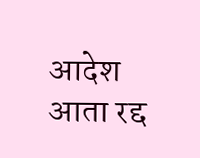आदेश आता रद्द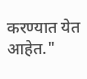करण्यात येत आहेत."